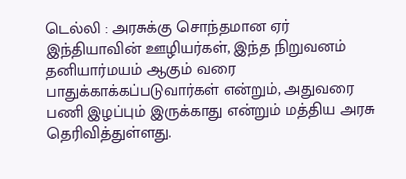டெல்லி : அரசுக்கு சொந்தமான ஏர் இந்தியாவின் ஊழியர்கள், இந்த நிறுவனம் தனியார்மயம் ஆகும் வரை பாதுக்காக்கப்படுவார்கள் என்றும், அதுவரை பணி இழப்பும் இருக்காது என்றும் மத்திய அரசு தெரிவித்துள்ளது.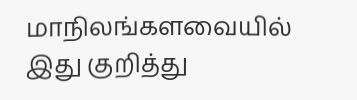மாநிலங்களவையில் இது குறித்து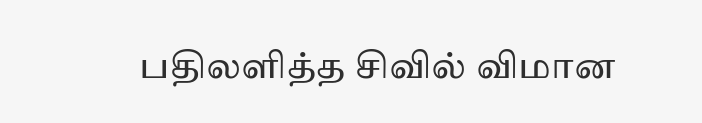பதிலளித்த சிவில் விமான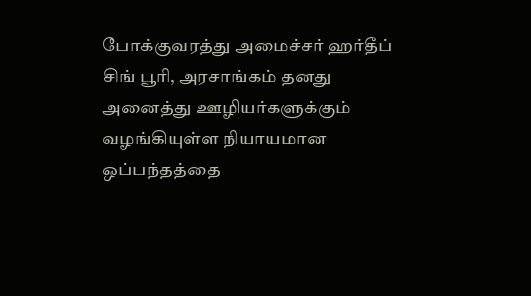போக்குவரத்து அமைச்சர் ஹர்தீப் சிங் பூரி, அரசாங்கம் தனது அனைத்து ஊழியர்களுக்கும் வழங்கியுள்ள நியாயமான ஒப்பந்தத்தை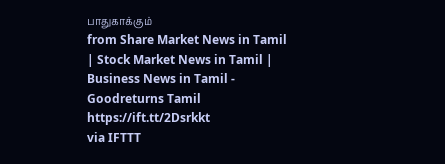பாதுகாக்கும்
from Share Market News in Tamil | Stock Market News in Tamil | Business News in Tamil - Goodreturns Tamil https://ift.tt/2Dsrkkt
via IFTTT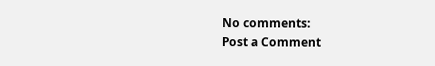No comments:
Post a Comment